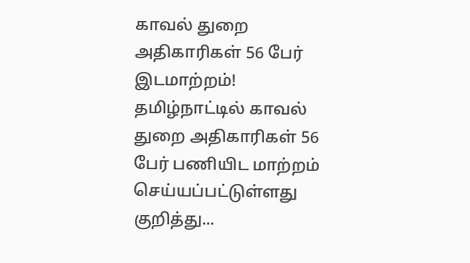காவல் துறை அதிகாரிகள் 56 பேர் இடமாற்றம்!
தமிழ்நாட்டில் காவல் துறை அதிகாரிகள் 56 பேர் பணியிட மாற்றம் செய்யப்பட்டுள்ளது குறித்து...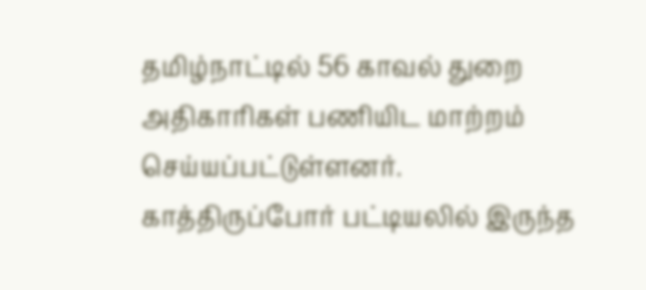தமிழ்நாட்டில் 56 காவல் துறை அதிகாரிகள் பணியிட மாற்றம் செய்யப்பட்டுள்ளனர்.
காத்திருப்போர் பட்டியலில் இருந்த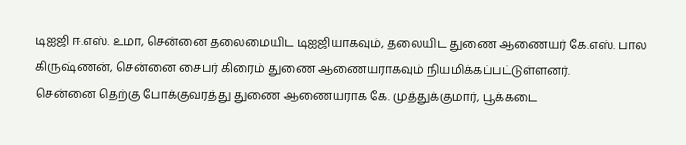டிஐஜி ஈ.எஸ். உமா, சென்னை தலைமையிட டிஐஜியாகவும், தலையிட துணை ஆணையர் கே.எஸ். பால கிருஷ்ணன், சென்னை சைபர் கிரைம் துணை ஆணையராகவும் நியமிக்கப்பட்டுள்ளனர்.
சென்னை தெற்கு போக்குவரத்து துணை ஆணையராக கே. முத்துக்குமார், பூக்கடை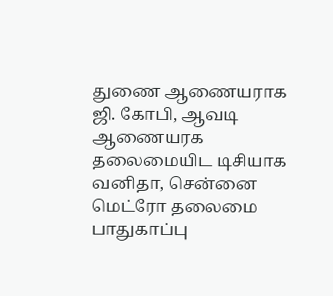துணை ஆணையராக ஜி. கோபி, ஆவடி ஆணையரக தலைமையிட டிசியாக வனிதா, சென்னை மெட்ரோ தலைமை பாதுகாப்பு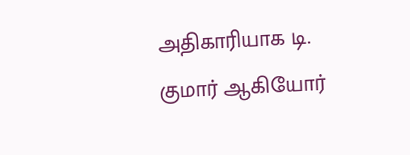அதிகாரியாக டி. குமார் ஆகியோர்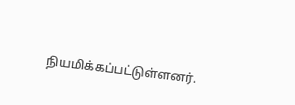நியமிக்கப்பட்டுள்ளனர்.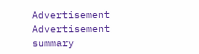Advertisement
Advertisement
summary